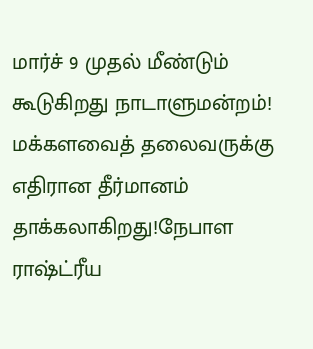மார்ச் 9 முதல் மீண்டும் கூடுகிறது நாடாளுமன்றம்! மக்களவைத் தலைவருக்கு எதிரான தீர்மானம் தாக்கலாகிறது!நேபாள ராஷ்ட்ரீய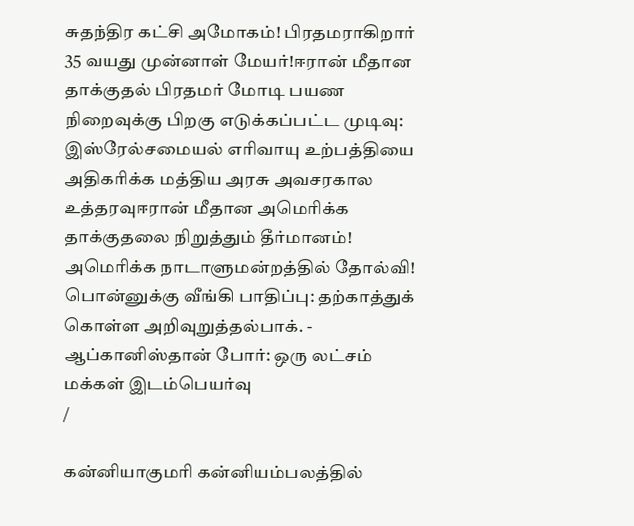சுதந்திர கட்சி அமோகம்! பிரதமராகிறார் 35 வயது முன்னாள் மேயர்!ஈரான் மீதான தாக்குதல் பிரதமர் மோடி பயண நிறைவுக்கு பிறகு எடுக்கப்பட்ட முடிவு: இஸ்ரேல்சமையல் எரிவாயு உற்பத்தியை அதிகரிக்க மத்திய அரசு அவசரகால உத்தரவுஈரான் மீதான அமெரிக்க தாக்குதலை நிறுத்தும் தீர்மானம்! அமெரிக்க நாடாளுமன்றத்தில் தோல்வி! பொன்னுக்கு வீங்கி பாதிப்பு: தற்காத்துக் கொள்ள அறிவுறுத்தல்பாக். - ஆப்கானிஸ்தான் போர்: ஒரு லட்சம் மக்கள் இடம்பெயர்வு
/

கன்னியாகுமரி கன்னியம்பலத்தில்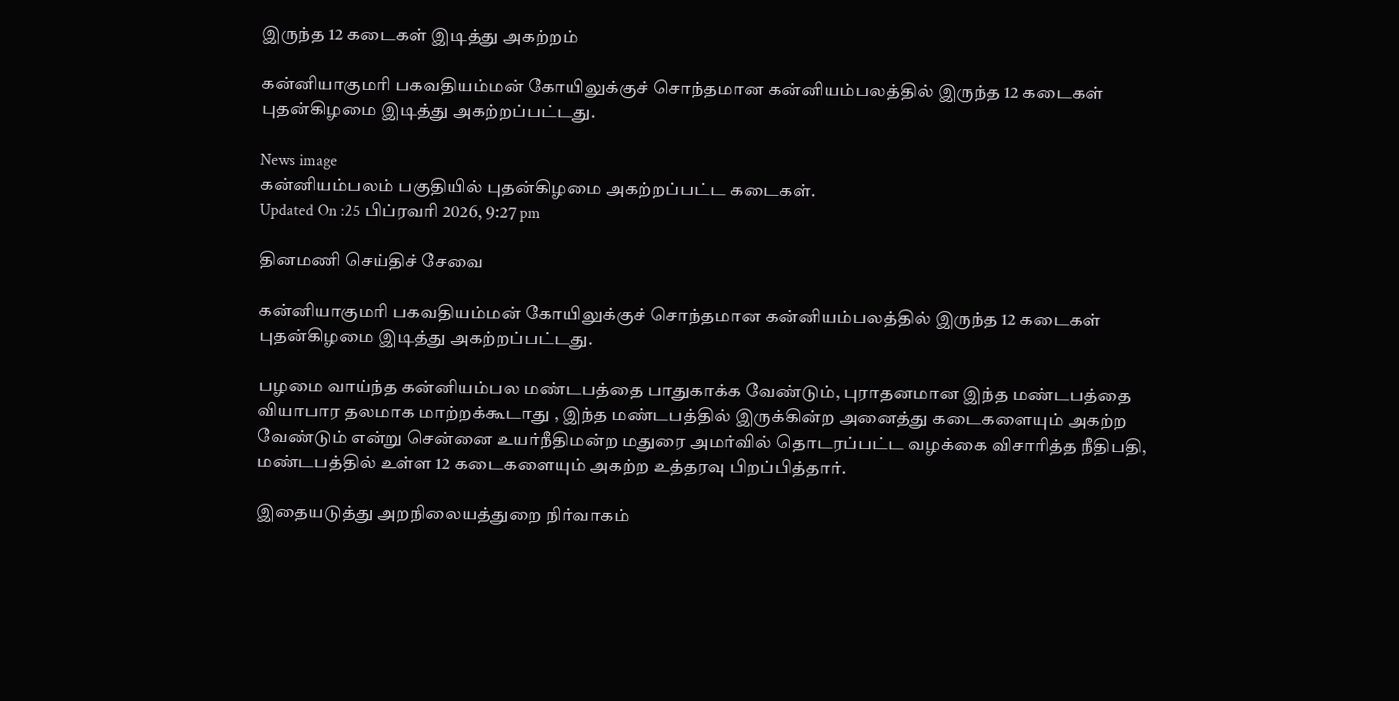இருந்த 12 கடைகள் இடித்து அகற்றம்

கன்னியாகுமரி பகவதியம்மன் கோயிலுக்குச் சொந்தமான கன்னியம்பலத்தில் இருந்த 12 கடைகள் புதன்கிழமை இடித்து அகற்றப்பட்டது.

News image
கன்னியம்பலம் பகுதியில் புதன்கிழமை அகற்றப்பட்ட கடைகள்.
Updated On :25 பிப்ரவரி 2026, 9:27 pm

தினமணி செய்திச் சேவை

கன்னியாகுமரி பகவதியம்மன் கோயிலுக்குச் சொந்தமான கன்னியம்பலத்தில் இருந்த 12 கடைகள் புதன்கிழமை இடித்து அகற்றப்பட்டது.

பழமை வாய்ந்த கன்னியம்பல மண்டபத்தை பாதுகாக்க வேண்டும், புராதனமான இந்த மண்டபத்தை வியாபார தலமாக மாற்றக்கூடாது , இந்த மண்டபத்தில் இருக்கின்ற அனைத்து கடைகளையும் அகற்ற வேண்டும் என்று சென்னை உயர்நீதிமன்ற மதுரை அமர்வில் தொடரப்பட்ட வழக்கை விசாரித்த நீதிபதி, மண்டபத்தில் உள்ள 12 கடைகளையும் அகற்ற உத்தரவு பிறப்பித்தார்.

இதையடுத்து அறநிலையத்துறை நிர்வாகம்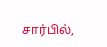சார்பில்,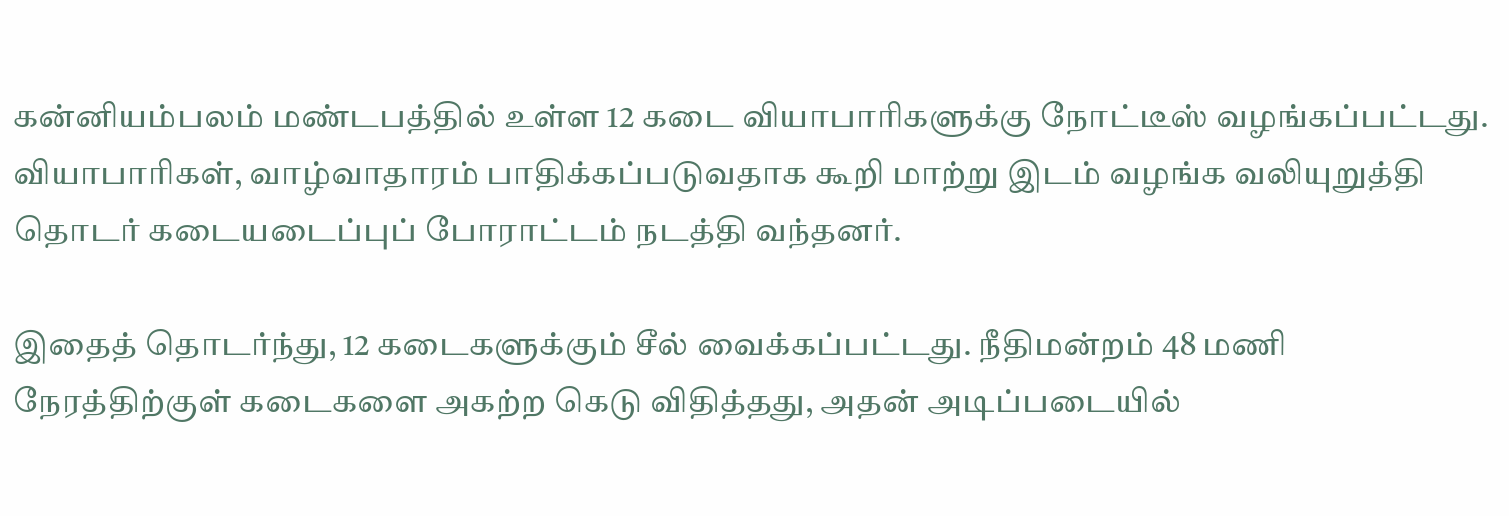கன்னியம்பலம் மண்டபத்தில் உள்ள 12 கடை வியாபாரிகளுக்கு நோட்டீஸ் வழங்கப்பட்டது. வியாபாரிகள், வாழ்வாதாரம் பாதிக்கப்படுவதாக கூறி மாற்று இடம் வழங்க வலியுறுத்தி தொடர் கடையடைப்புப் போராட்டம் நடத்தி வந்தனர்.

இதைத் தொடர்ந்து, 12 கடைகளுக்கும் சீல் வைக்கப்பட்டது. நீதிமன்றம் 48 மணி நேரத்திற்குள் கடைகளை அகற்ற கெடு விதித்தது, அதன் அடிப்படையில்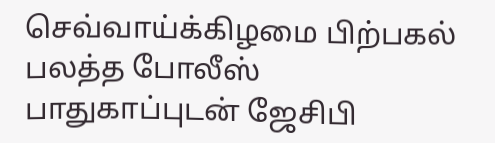செவ்வாய்க்கிழமை பிற்பகல் பலத்த போலீஸ் பாதுகாப்புடன் ஜேசிபி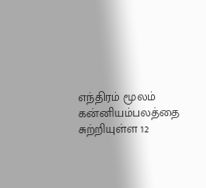எந்திரம் மூலம் கன்னியம்பலத்தை சுற்றியுள்ள 12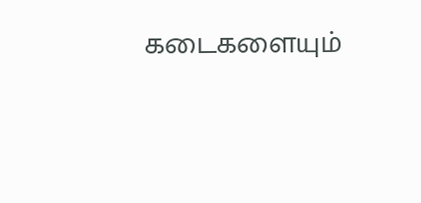கடைகளையும்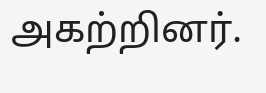அகற்றினர்.